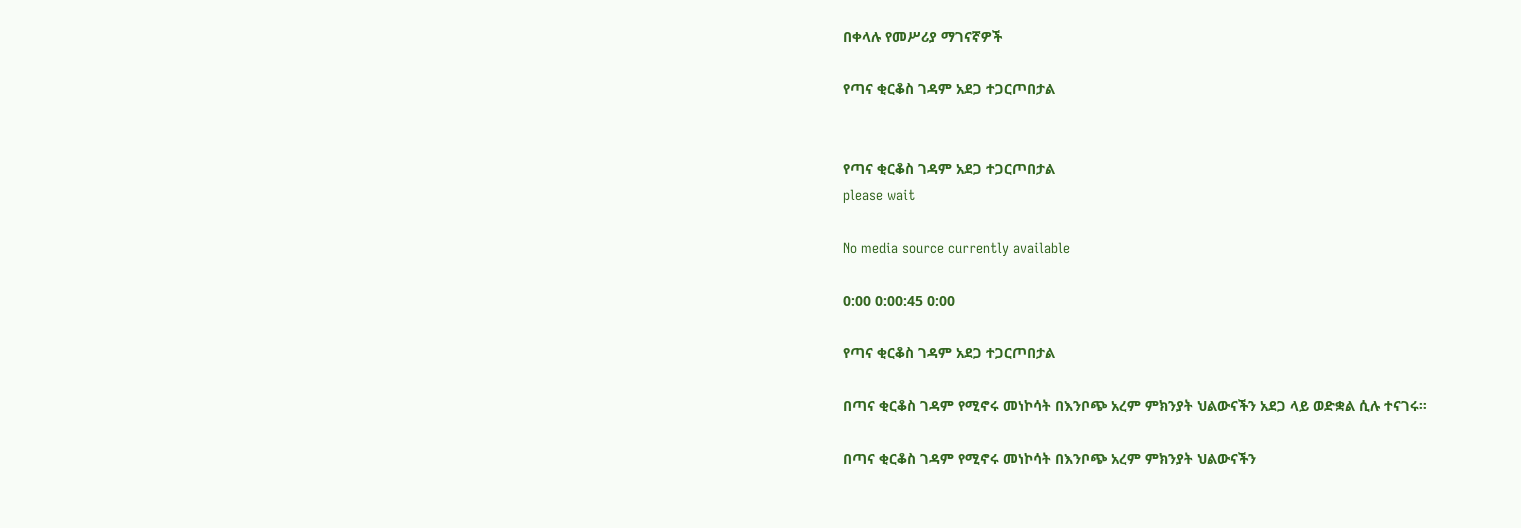በቀላሉ የመሥሪያ ማገናኛዎች

የጣና ቂርቆስ ገዳም አደጋ ተጋርጦበታል


የጣና ቂርቆስ ገዳም አደጋ ተጋርጦበታል
please wait

No media source currently available

0:00 0:00:45 0:00

የጣና ቂርቆስ ገዳም አደጋ ተጋርጦበታል

በጣና ቂርቆስ ገዳም የሚኖሩ መነኮሳት በእንቦጭ አረም ምክንያት ህልውናችን አደጋ ላይ ወድቋል ሲሉ ተናገሩ።

በጣና ቂርቆስ ገዳም የሚኖሩ መነኮሳት በእንቦጭ አረም ምክንያት ህልውናችን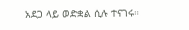አደጋ ላይ ወድቋል ሲሉ ተናገሩ።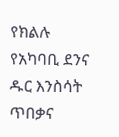የክልሉ የአካባቢ ደንና ዱር እንስሳት ጥበቃና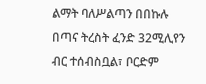ልማት ባለሥልጣን በበኩሉ በጣና ትረስት ፈንድ 32ሚሊየን ብር ተሰብስቧል፣ ቦርድም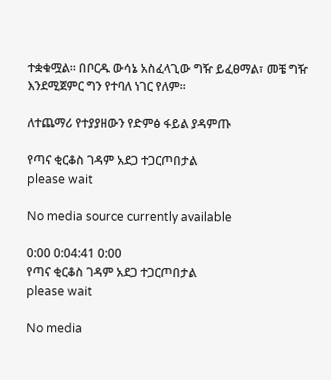ተቋቁሟል። በቦርዱ ውሳኔ አስፈላጊው ግዥ ይፈፀማል፣ መቼ ግዥ እንደሚጀምር ግን የተባለ ነገር የለም፡፡

ለተጨማሪ የተያያዘውን የድምፅ ፋይል ያዳምጡ

የጣና ቂርቆስ ገዳም አደጋ ተጋርጦበታል
please wait

No media source currently available

0:00 0:04:41 0:00
የጣና ቂርቆስ ገዳም አደጋ ተጋርጦበታል
please wait

No media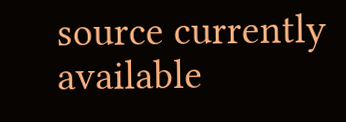source currently available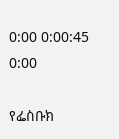0:00 0:00:45 0:00

የፌስቡክ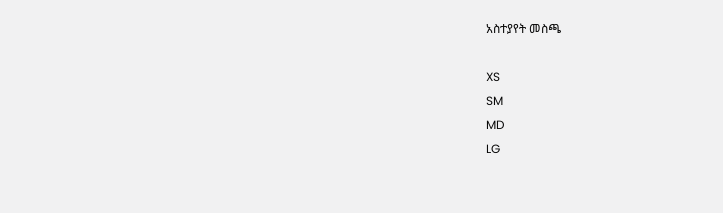አስተያየት መስጫ

XS
SM
MD
LG